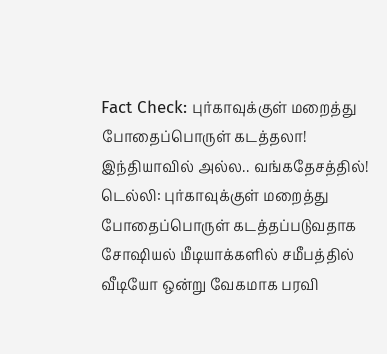Fact Check: புர்காவுக்குள் மறைத்து போதைப்பொருள் கடத்தலா! இந்தியாவில் அல்ல.. வங்கதேசத்தில்!
டெல்லி: புர்காவுக்குள் மறைத்து போதைப்பொருள் கடத்தப்படுவதாக சோஷியல் மீடியாக்களில் சமீபத்தில் வீடியோ ஒன்று வேகமாக பரவி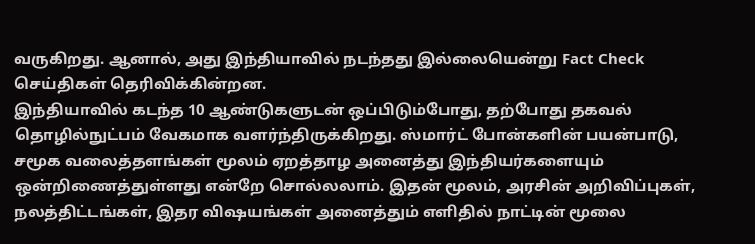வருகிறது. ஆனால், அது இந்தியாவில் நடந்தது இல்லையென்று Fact Check செய்திகள் தெரிவிக்கின்றன.
இந்தியாவில் கடந்த 10 ஆண்டுகளுடன் ஒப்பிடும்போது, தற்போது தகவல் தொழில்நுட்பம் வேகமாக வளர்ந்திருக்கிறது. ஸ்மார்ட் போன்களின் பயன்பாடு, சமூக வலைத்தளங்கள் மூலம் ஏறத்தாழ அனைத்து இந்தியர்களையும் ஒன்றிணைத்துள்ளது என்றே சொல்லலாம். இதன் மூலம், அரசின் அறிவிப்புகள், நலத்திட்டங்கள், இதர விஷயங்கள் அனைத்தும் எளிதில் நாட்டின் மூலை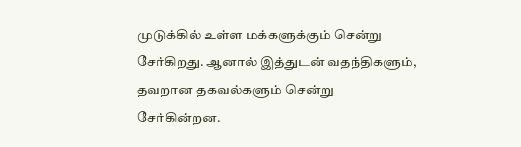முடுக்கில் உள்ள மக்களுக்கும் சென்று சேர்கிறது. ஆனால் இத்துடன் வதந்திகளும், தவறான தகவல்களும் சென்று சேர்கின்றன.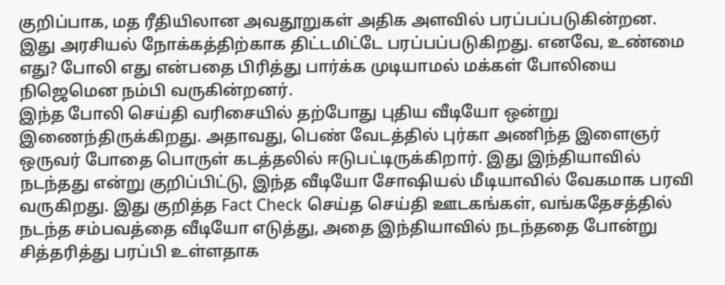குறிப்பாக, மத ரீதியிலான அவதூறுகள் அதிக அளவில் பரப்பப்படுகின்றன. இது அரசியல் நோக்கத்திற்காக திட்டமிட்டே பரப்பப்படுகிறது. எனவே, உண்மை எது? போலி எது என்பதை பிரித்து பார்க்க முடியாமல் மக்கள் போலியை நிஜெமென நம்பி வருகின்றனர்.
இந்த போலி செய்தி வரிசையில் தற்போது புதிய வீடியோ ஒன்று இணைந்திருக்கிறது. அதாவது, பெண் வேடத்தில் புர்கா அணிந்த இளைஞர் ஒருவர் போதை பொருள் கடத்தலில் ஈடுபட்டிருக்கிறார். இது இந்தியாவில் நடந்தது என்று குறிப்பிட்டு, இந்த வீடியோ சோஷியல் மீடியாவில் வேகமாக பரவி வருகிறது. இது குறித்த Fact Check செய்த செய்தி ஊடகங்கள், வங்கதேசத்தில் நடந்த சம்பவத்தை வீடியோ எடுத்து, அதை இந்தியாவில் நடந்ததை போன்று சித்தரித்து பரப்பி உள்ளதாக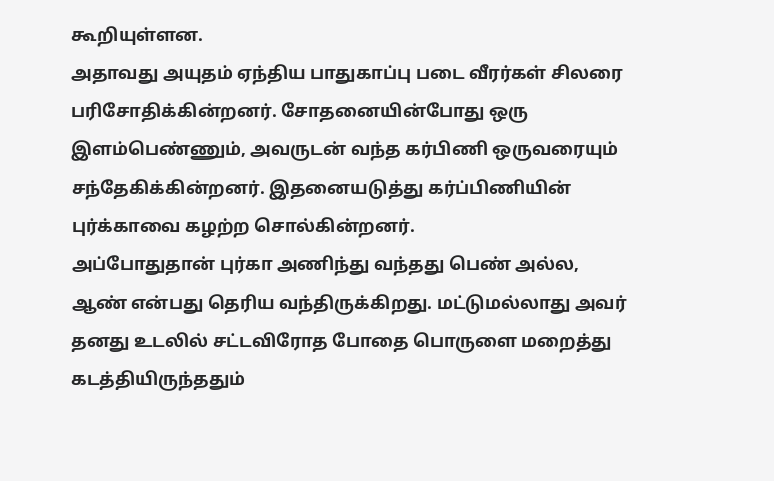கூறியுள்ளன.
அதாவது அயுதம் ஏந்திய பாதுகாப்பு படை வீரர்கள் சிலரை பரிசோதிக்கின்றனர். சோதனையின்போது ஒரு இளம்பெண்ணும், அவருடன் வந்த கர்பிணி ஒருவரையும் சந்தேகிக்கின்றனர். இதனையடுத்து கர்ப்பிணியின் புர்க்காவை கழற்ற சொல்கின்றனர்.
அப்போதுதான் புர்கா அணிந்து வந்தது பெண் அல்ல, ஆண் என்பது தெரிய வந்திருக்கிறது. மட்டுமல்லாது அவர் தனது உடலில் சட்டவிரோத போதை பொருளை மறைத்து கடத்தியிருந்ததும்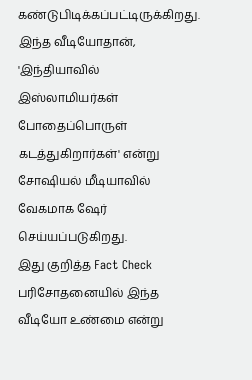கண்டுபிடிக்கப்பட்டிருக்கிறது. இந்த வீடியோதான், 'இந்தியாவில் இஸ்லாமியர்கள் போதைப்பொருள் கடத்துகிறார்கள்' என்று சோஷியல் மீடியாவில் வேகமாக ஷேர் செய்யப்படுகிறது.
இது குறித்த Fact Check பரிசோதனையில் இந்த வீடியோ உண்மை என்று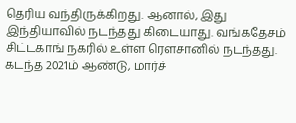தெரிய வந்திருக்கிறது. ஆனால், இது இந்தியாவில் நடந்தது கிடையாது. வங்கதேசம் சிட்டகாங் நகரில் உள்ள ரௌசானில் நடந்தது. கடந்த 2021ம் ஆண்டு, மார்ச்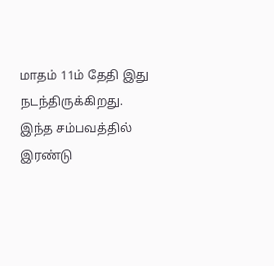மாதம் 11ம் தேதி இது நடந்திருக்கிறது. இந்த சம்பவத்தில் இரண்டு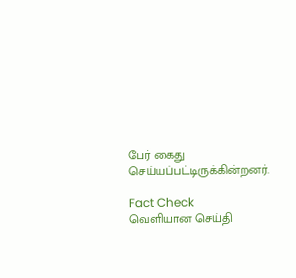பேர் கைது செய்யப்பட்டிருக்கின்றனர்.

Fact Check
வெளியான செய்தி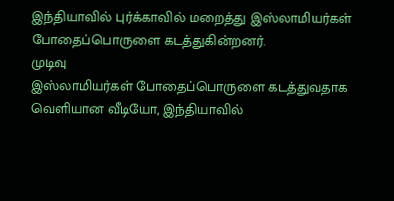இந்தியாவில் புர்க்காவில் மறைத்து இஸ்லாமியர்கள் போதைப்பொருளை கடத்துகின்றனர்.
முடிவு
இஸ்லாமியர்கள் போதைப்பொருளை கடத்துவதாக வெளியான வீடியோ, இந்தியாவில்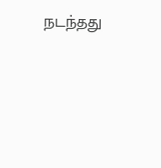நடந்தது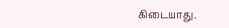கிடையாது.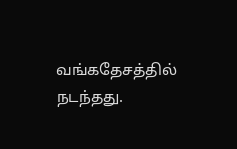வங்கதேசத்தில் நடந்தது.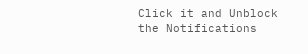Click it and Unblock the Notifications